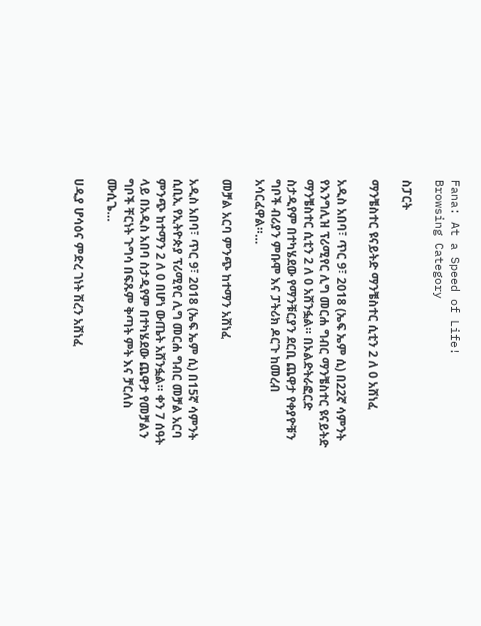Fana: At a Speed of Life!
Browsing Category

ስፓርት

ማንቼስተር ዩናይትድ ማንቼስተር ሲቲን 2 ለ 0 አሸነፈ

አዲስ አበባ፣ ጥር 9፣ 2018 (ኤፍ ኤም ሲ) በ22ኛ ሳምንት የእንግሊዝ ፕሪሚየር ሊግ መርሐ ግብር ማንቼስተር ዩናይትድ ማንቼስተር ሲቲን 2 ለ 0 አሸንፏል። በኦልድትራፎርድ ስታዲየም በተካሄደው የማንቹርያን ደርቢ ጨዋታ የቀያዮቹን ግቦች ብሪያን ምቡሞ እና ፓትሪክ ዶርጉ ከመረብ አሳርፈዋል።…

መቻል አርባ ምንጭ ከተማን አሸነፈ

አዲስ አበባ፣ ጥር 9፣ 2018 (ኤፍ ኤም ሲ) በ15ኛ ሳምንት ሲቢኢ የኢትዮጵያ ፕሪሚየር ሊግ መርሐ ግብር መቻል አርባ ምንጭ ከተማን 2 ለ 0 በሆነ ውጤት አሸንፏል። ቀን 7 ሰዓት ላይ በአዲስ አበባ ስታዲየም በተካሄደው ጨዋታ የመቻልን ግቦች ቸርነት ጉግሳ በፍጹም ቅጣት ምት እና ቻርለስ ሙሲጌ…

ሀዲያ ሆሳዕና ምድረ ገነት ሽረን አሸነፈ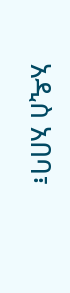አዲስ አበባ፣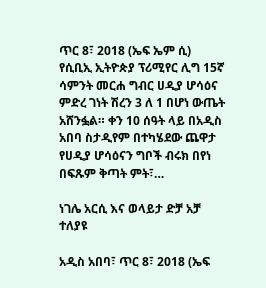ጥር 8፣ 2018 (ኤፍ ኤም ሲ) የሲቢኢ ኢትዮጵያ ፕሪሚየር ሊግ 15ኛ ሳምንት መርሐ ግብር ሀዲያ ሆሳዕና ምድረ ገነት ሽረን 3 ለ 1 በሆነ ውጤት አሸንፏል። ቀን 10 ሰዓት ላይ በአዲስ አበባ ስታዲየም በተካሄደው ጨዋታ የሀዲያ ሆሳዕናን ግቦች ብሩክ በየነ በፍጹም ቅጣት ምት፣…

ነገሌ አርሲ እና ወላይታ ድቻ አቻ ተለያዩ

አዲስ አበባ፣ ጥር 8፣ 2018 (ኤፍ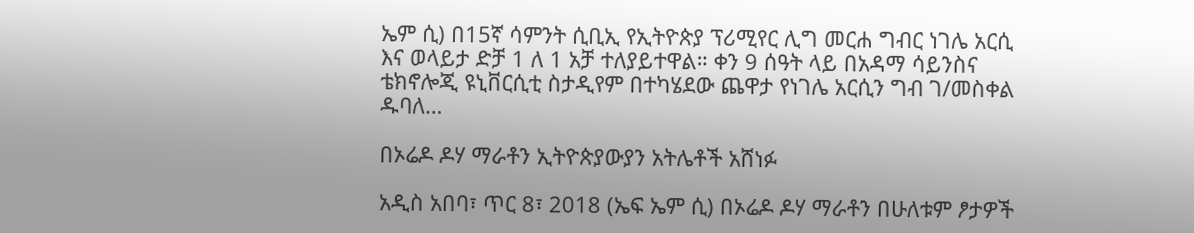ኤም ሲ) በ15ኛ ሳምንት ሲቢኢ የኢትዮጵያ ፕሪሚየር ሊግ መርሐ ግብር ነገሌ አርሲ እና ወላይታ ድቻ 1 ለ 1 አቻ ተለያይተዋል። ቀን 9 ሰዓት ላይ በአዳማ ሳይንስና ቴክኖሎጂ ዩኒቨርሲቲ ስታዲየም በተካሄደው ጨዋታ የነገሌ አርሲን ግብ ገ/መስቀል ዱባለ…

በኦሬዶ ዶሃ ማራቶን ኢትዮጵያውያን አትሌቶች አሸነፉ

አዲስ አበባ፣ ጥር 8፣ 2018 (ኤፍ ኤም ሲ) በኦሬዶ ዶሃ ማራቶን በሁለቱም ፆታዎች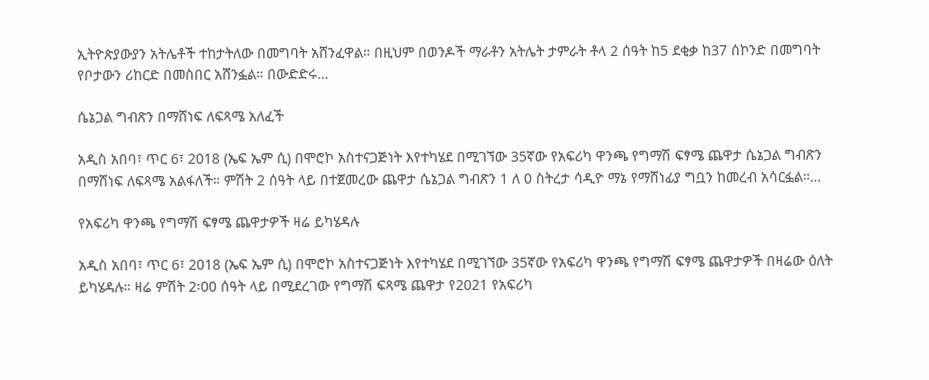ኢትዮጵያውያን አትሌቶች ተከታትለው በመግባት አሸንፈዋል። በዚህም በወንዶች ማራቶን አትሌት ታምራት ቶላ 2 ሰዓት ከ5 ደቂቃ ከ37 ሰኮንድ በመግባት የቦታውን ሪከርድ በመስበር አሸንፏል። በውድድሩ…

ሴኔጋል ግብጽን በማሸነፍ ለፍጻሜ አለፈች

አዲስ አበባ፣ ጥር 6፣ 2018 (ኤፍ ኤም ሲ) በሞሮኮ አስተናጋጅነት እየተካሄደ በሚገኘው 35ኛው የአፍሪካ ዋንጫ የግማሽ ፍፃሜ ጨዋታ ሴኔጋል ግብጽን በማሸነፍ ለፍጻሜ አልፋለች። ምሽት 2 ሰዓት ላይ በተጀመረው ጨዋታ ሴኔጋል ግብጽን 1 ለ 0 ስትረታ ሳዲዮ ማኔ የማሸነፊያ ግቧን ከመረብ አሳርፏል።…

የአፍሪካ ዋንጫ የግማሽ ፍፃሜ ጨዋታዎች ዛሬ ይካሄዳሉ

አዲስ አበባ፣ ጥር 6፣ 2018 (ኤፍ ኤም ሲ) በሞሮኮ አስተናጋጅነት እየተካሄደ በሚገኘው 35ኛው የአፍሪካ ዋንጫ የግማሽ ፍፃሜ ጨዋታዎች በዛሬው ዕለት ይካሄዳሉ። ዛሬ ምሽት 2፡00 ሰዓት ላይ በሚደረገው የግማሽ ፍጻሜ ጨዋታ የ2021 የአፍሪካ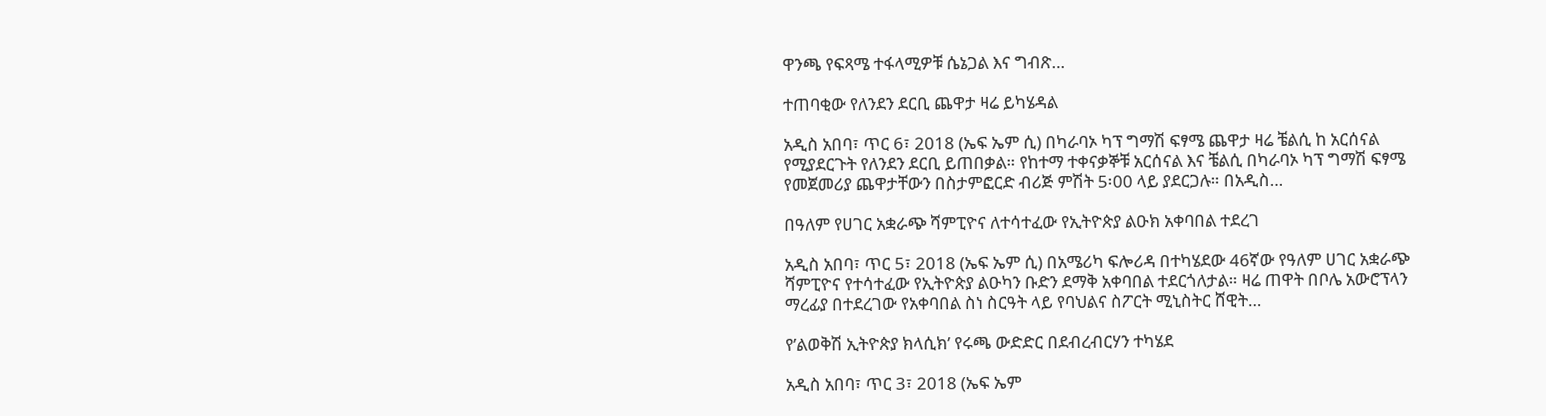ዋንጫ የፍጻሜ ተፋላሚዎቹ ሴኔጋል እና ግብጽ…

ተጠባቂው የለንደን ደርቢ ጨዋታ ዛሬ ይካሄዳል

አዲስ አበባ፣ ጥር 6፣ 2018 (ኤፍ ኤም ሲ) በካራባኦ ካፕ ግማሽ ፍፃሜ ጨዋታ ዛሬ ቼልሲ ከ አርሰናል የሚያደርጉት የለንደን ደርቢ ይጠበቃል። የከተማ ተቀናቃኞቹ አርሰናል እና ቼልሲ በካራባኦ ካፕ ግማሽ ፍፃሜ የመጀመሪያ ጨዋታቸውን በስታምፎርድ ብሪጅ ምሽት 5፡00 ላይ ያደርጋሉ። በአዲስ…

በዓለም የሀገር አቋራጭ ሻምፒዮና ለተሳተፈው የኢትዮጵያ ልዑክ አቀባበል ተደረገ

አዲስ አበባ፣ ጥር 5፣ 2018 (ኤፍ ኤም ሲ) በአሜሪካ ፍሎሪዳ በተካሄደው 46ኛው የዓለም ሀገር አቋራጭ ሻምፒዮና የተሳተፈው የኢትዮጵያ ልዑካን ቡድን ደማቅ አቀባበል ተደርጎለታል። ዛሬ ጠዋት በቦሌ አውሮፕላን ማረፊያ በተደረገው የአቀባበል ስነ ስርዓት ላይ የባህልና ስፖርት ሚኒስትር ሸዊት…

የ’ልወቅሽ ኢትዮጵያ ክላሲክ’ የሩጫ ውድድር በደብረብርሃን ተካሄደ

አዲስ አበባ፣ ጥር 3፣ 2018 (ኤፍ ኤም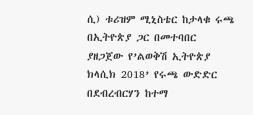ሲ) ቱሪዝም ሚኒስቴር ከታላቁ ሩጫ በኢትዮጵያ ጋር በመተባበር ያዘጋጀው የ’ልወቅሽ ኢትዮጵያ ክላሲክ 2018’ የሩጫ ውድድር በደብረብርሃን ከተማ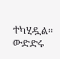ተካሂዷል። ውድድሩ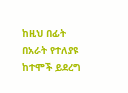ከዚህ በፊት በአራት የተለያዩ ከተሞች ይደረግ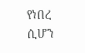የነበረ ሲሆን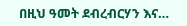በዚህ ዓመት ደብረብርሃን እና…